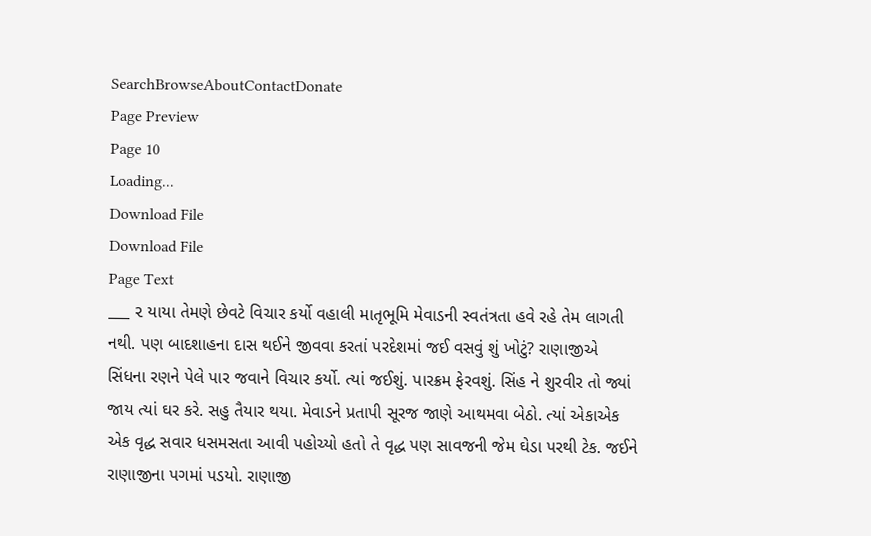SearchBrowseAboutContactDonate
Page Preview
Page 10
Loading...
Download File
Download File
Page Text
___ ૨ યાયા તેમણે છેવટે વિચાર કર્યો વહાલી માતૃભૂમિ મેવાડની સ્વતંત્રતા હવે રહે તેમ લાગતી નથી. પણ બાદશાહના દાસ થઈને જીવવા કરતાં પરદેશમાં જઈ વસવું શું ખોટું? રાણાજીએ સિંધના રણને પેલે પાર જવાને વિચાર કર્યો. ત્યાં જઈશું. પારક્રમ ફેરવશું. સિંહ ને શુરવીર તો જ્યાં જાય ત્યાં ઘર કરે. સહુ તૈયાર થયા. મેવાડને પ્રતાપી સૂરજ જાણે આથમવા બેઠો. ત્યાં એકાએક એક વૃદ્ધ સવાર ધસમસતા આવી પહોચ્યો હતો તે વૃદ્ધ પણ સાવજની જેમ ઘેડા પરથી ટેક. જઈને રાણાજીના પગમાં પડયો. રાણાજી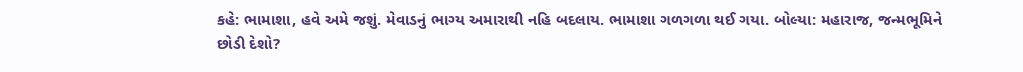કહે: ભામાશા, હવે અમે જશું. મેવાડનું ભાગ્ય અમારાથી નહિ બદલાય. ભામાશા ગળગળા થઈ ગયા. બોલ્યા: મહારાજ, જન્મભૂમિને છોડી દેશો?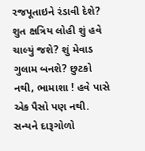રજપૂતાઇને રંડાવી દેશે? શુત ક્ષત્રિય લોહી શું હવે ચાલ્યું જશે? શું મેવાડ ગુલામ બનશે? છુટકો નથી, ભામાશા ! હવે પાસે એક પૈસો પણ નથી. સન્યને દારૂગોળો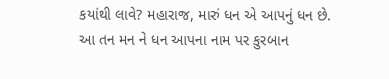કયાંથી લાવે? મહારાજ, મારું ધન એ આપનું ધન છે. આ તન મન ને ધન આપના નામ પર કુરબાન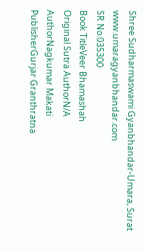Shree Sudharmaswami Gyanbhandar-Umara, Surat www.umaragyanbhandar.com
SR No.035300
Book TitleVeer Bhamashah
Original Sutra AuthorN/A
AuthorNagkumar Makati
PublisherGurjar Granthratna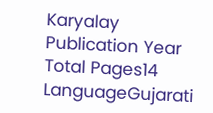Karyalay
Publication Year
Total Pages14
LanguageGujarati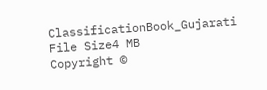ClassificationBook_Gujarati
File Size4 MB
Copyright ©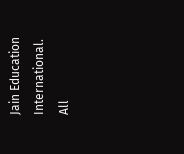Jain Education International. All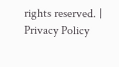rights reserved. | Privacy Policy